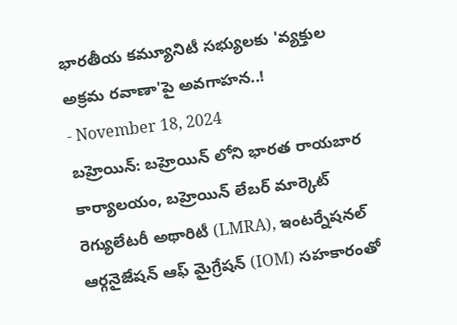భారతీయ కమ్యూనిటీ సభ్యులకు 'వ్యక్తుల అక్రమ రవాణా'పై అవగాహన..!
- November 18, 2024
బహ్రెయిన్: బహ్రెయిన్ లోని భారత రాయబార కార్యాలయం, బహ్రెయిన్ లేబర్ మార్కెట్ రెగ్యులేటరీ అథారిటీ (LMRA), ఇంటర్నేషనల్ ఆర్గనైజేషన్ ఆఫ్ మైగ్రేషన్ (IOM) సహకారంతో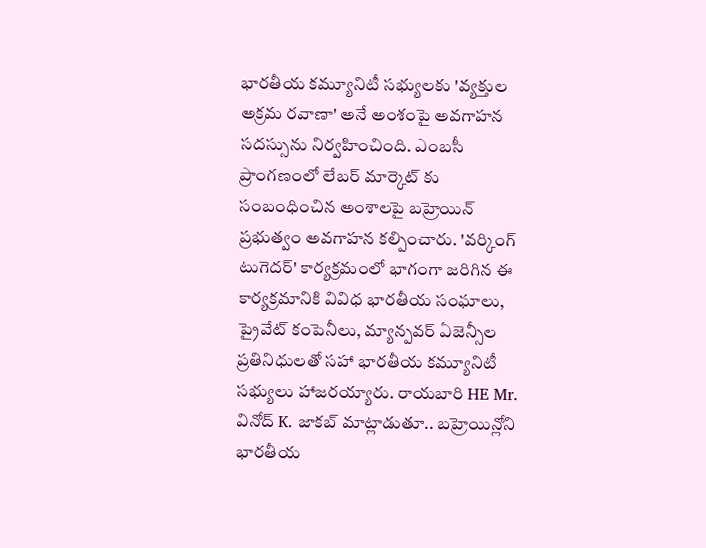భారతీయ కమ్యూనిటీ సభ్యులకు 'వ్యక్తుల అక్రమ రవాణా' అనే అంశంపై అవగాహన సదస్సును నిర్వహించింది. ఎంబసీ ప్రాంగణంలో లేబర్ మార్కెట్ కు సంబంధించిన అంశాలపై బహ్రెయిన్ ప్రభుత్వం అవగాహన కల్పించారు. 'వర్కింగ్ టుగెదర్' కార్యక్రమంలో భాగంగా జరిగిన ఈ కార్యక్రమానికి వివిధ భారతీయ సంఘాలు, ప్రైవేట్ కంపెనీలు, మ్యాన్పవర్ ఏజెన్సీల ప్రతినిధులతో సహా భారతీయ కమ్యూనిటీ సభ్యులు హాజరయ్యారు. రాయబారి HE Mr. వినోద్ K. జాకబ్ మాట్లాడుతూ.. బహ్రెయిన్లోని భారతీయ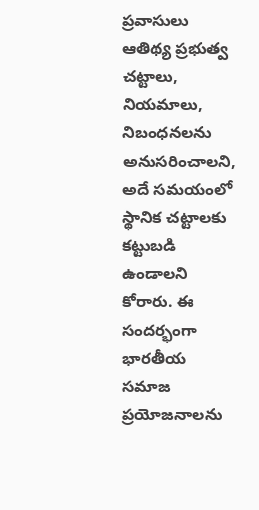ప్రవాసులు ఆతిథ్య ప్రభుత్వ చట్టాలు, నియమాలు, నిబంధనలను అనుసరించాలని, అదే సమయంలో స్థానిక చట్టాలకు కట్టుబడి ఉండాలని కోరారు. ఈ సందర్భంగా భారతీయ సమాజ ప్రయోజనాలను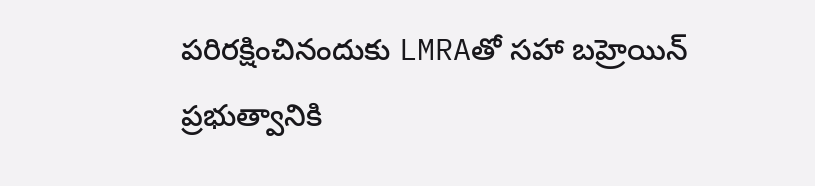పరిరక్షించినందుకు LMRAతో సహా బహ్రెయిన్ ప్రభుత్వానికి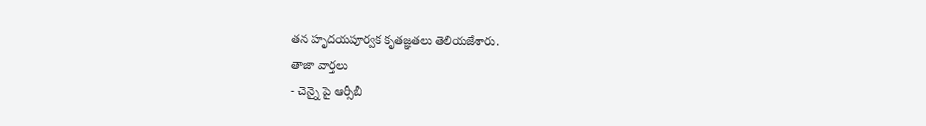తన హృదయపూర్వక కృతజ్ఞతలు తెలియజేశారు.
తాజా వార్తలు
- చెన్నై పై ఆర్సీబీ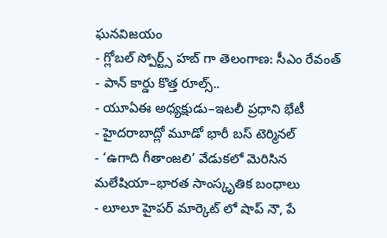ఘనవిజయం
- గ్లోబల్ స్పోర్ట్స్ హబ్ గా తెలంగాణ: సీఎం రేవంత్
- పాన్ కార్డు కొత్త రూల్స్..
- యూఏఈ అధ్యక్షుడు–ఇటలీ ప్రధాని భేటీ
- హైదరాబాద్లో మూడో భారీ బస్ టెర్మినల్
- ‘ఉగాది గీతాంజలి’ వేడుకలో మెరిసిన మలేషియా–భారత సాంస్కృతిక బంధాలు
- లూలూ హైపర్ మార్కెట్ లో షాప్ నౌ, పే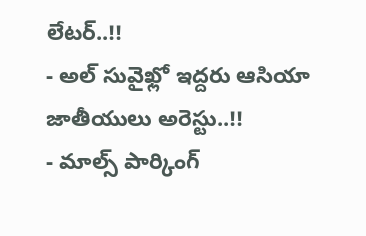లేటర్..!!
- అల్ సువైఖ్లో ఇద్దరు ఆసియా జాతీయులు అరెస్టు..!!
- మాల్స్ పార్కింగ్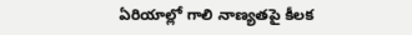ఏరియాల్లో గాలి నాణ్యతపై కీలక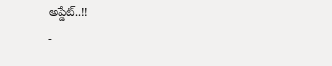అప్డేట్..!!
-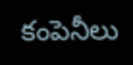కంపెనీలు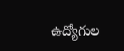ఉద్యోగుల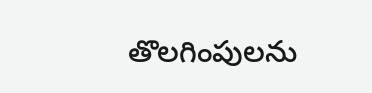తొలగింపులను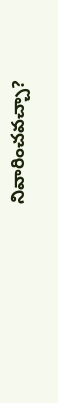నివారించవచ్చా?